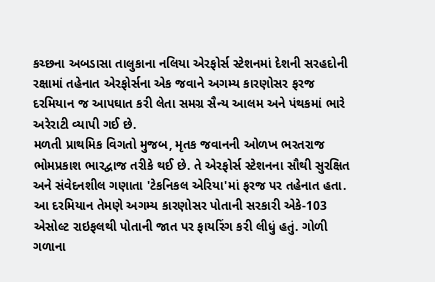કચ્છના અબડાસા તાલુકાના નલિયા એરફોર્સ સ્ટેશનમાં દેશની સરહદોની રક્ષામાં તહેનાત એરફોર્સના એક જવાને અગમ્ય કારણોસર ફરજ દરમિયાન જ આપઘાત કરી લેતા સમગ્ર સૈન્ય આલમ અને પંથકમાં ભારે અરેરાટી વ્યાપી ગઈ છે.
મળતી પ્રાથમિક વિગતો મુજબ, મૃતક જવાનની ઓળખ ભરતરાજ ભોમપ્રકાશ ભારદ્વાજ તરીકે થઈ છે. તે એરફોર્સ સ્ટેશનના સૌથી સુરક્ષિત અને સંવેદનશીલ ગણાતા 'ટેકનિકલ એરિયા'માં ફરજ પર તહેનાત હતા. આ દરમિયાન તેમણે અગમ્ય કારણોસર પોતાની સરકારી એકે-103 એસોલ્ટ રાઇફલથી પોતાની જાત પર ફાયરિંગ કરી લીધું હતું. ગોળી ગળાના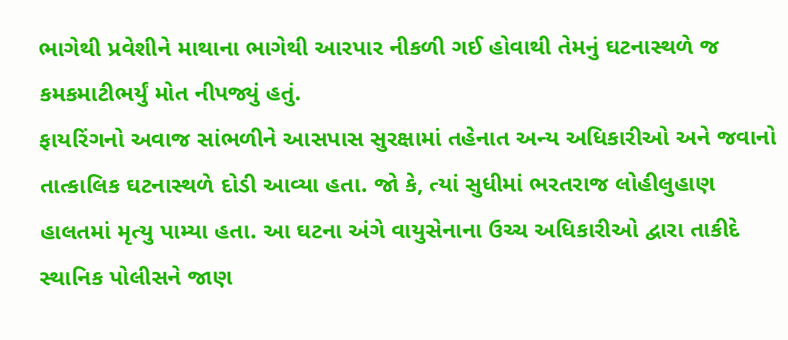ભાગેથી પ્રવેશીને માથાના ભાગેથી આરપાર નીકળી ગઈ હોવાથી તેમનું ઘટનાસ્થળે જ કમકમાટીભર્યું મોત નીપજ્યું હતું.
ફાયરિંગનો અવાજ સાંભળીને આસપાસ સુરક્ષામાં તહેનાત અન્ય અધિકારીઓ અને જવાનો તાત્કાલિક ઘટનાસ્થળે દોડી આવ્યા હતા. જો કે, ત્યાં સુધીમાં ભરતરાજ લોહીલુહાણ હાલતમાં મૃત્યુ પામ્યા હતા. આ ઘટના અંગે વાયુસેનાના ઉચ્ચ અધિકારીઓ દ્વારા તાકીદે સ્થાનિક પોલીસને જાણ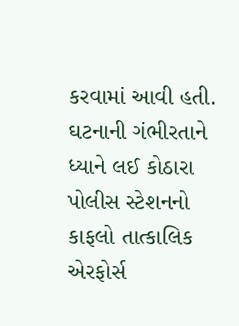કરવામાં આવી હતી.
ઘટનાની ગંભીરતાને ધ્યાને લઈ કોઠારા પોલીસ સ્ટેશનનો કાફલો તાત્કાલિક એરફોર્સ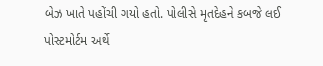બેઝ ખાતે પહોંચી ગયો હતો. પોલીસે મૃતદેહને કબજે લઈ પોસ્ટમોર્ટમ અર્થે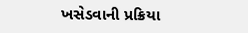ખસેડવાની પ્રક્રિયા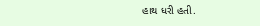હાથ ધરી હતી.